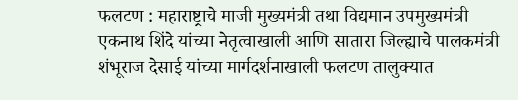फलटण : महाराष्ट्राचे माजी मुख्यमंत्री तथा विद्यमान उपमुख्यमंत्री एकनाथ शिंदे यांच्या नेतृत्वाखाली आणि सातारा जिल्ह्याचे पालकमंत्री शंभूराज देसाई यांच्या मार्गदर्शनाखाली फलटण तालुक्यात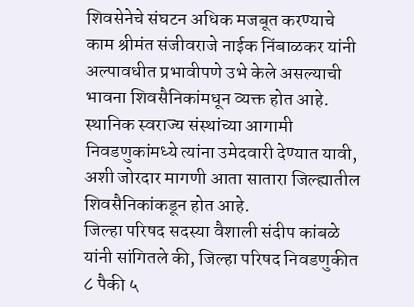शिवसेनेचे संघटन अधिक मजबूत करण्याचे काम श्रीमंत संजीवराजे नाईक निंबाळकर यांनी अल्पावधीत प्रभावीपणे उभे केले असल्याची भावना शिवसैनिकांमधून व्यक्त होत आहे. स्थानिक स्वराज्य संस्थांच्या आगामी निवडणुकांमध्ये त्यांना उमेदवारी देण्यात यावी, अशी जोरदार मागणी आता सातारा जिल्ह्यातील शिवसैनिकांकडून होत आहे.
जिल्हा परिषद सदस्या वैशाली संदीप कांबळे यांनी सांगितले की, जिल्हा परिषद निवडणुकीत ८ पैकी ५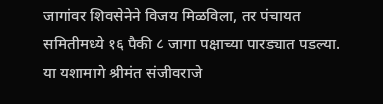जागांवर शिवसेनेने विजय मिळविला, तर पंचायत समितीमध्ये १६ पैकी ८ जागा पक्षाच्या पारड्यात पडल्या. या यशामागे श्रीमंत संजीवराजे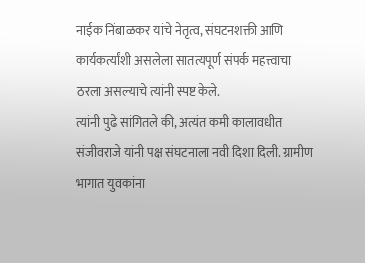नाईक निंबाळकर यांचे नेतृत्व, संघटनशक्ती आणि कार्यकर्त्यांशी असलेला सातत्यपूर्ण संपर्क महत्त्वाचा ठरला असल्याचे त्यांनी स्पष्ट केले.
त्यांनी पुढे सांगितले की, अत्यंत कमी कालावधीत संजीवराजे यांनी पक्ष संघटनाला नवी दिशा दिली. ग्रामीण भागात युवकांना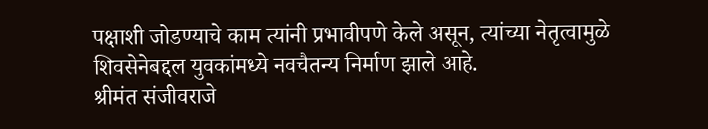पक्षाशी जोडण्याचे काम त्यांनी प्रभावीपणे केले असून, त्यांच्या नेतृत्वामुळे शिवसेनेबद्दल युवकांमध्ये नवचैतन्य निर्माण झाले आहे.
श्रीमंत संजीवराजे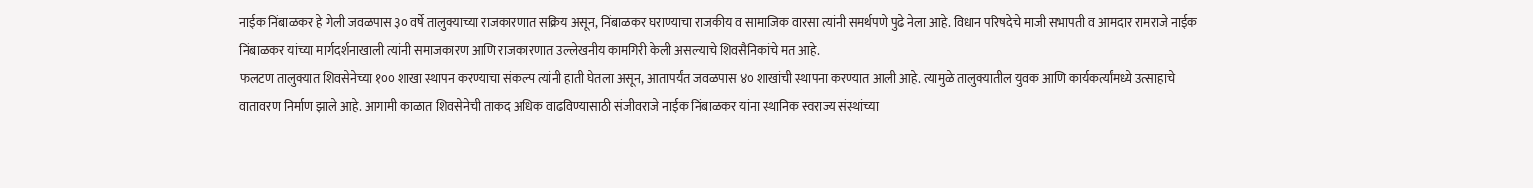नाईक निंबाळकर हे गेली जवळपास ३० वर्षे तालुक्याच्या राजकारणात सक्रिय असून, निंबाळकर घराण्याचा राजकीय व सामाजिक वारसा त्यांनी समर्थपणे पुढे नेला आहे. विधान परिषदेचे माजी सभापती व आमदार रामराजे नाईक निंबाळकर यांच्या मार्गदर्शनाखाली त्यांनी समाजकारण आणि राजकारणात उल्लेखनीय कामगिरी केली असल्याचे शिवसैनिकांचे मत आहे.
फलटण तालुक्यात शिवसेनेच्या १०० शाखा स्थापन करण्याचा संकल्प त्यांनी हाती घेतला असून, आतापर्यंत जवळपास ४० शाखांची स्थापना करण्यात आली आहे. त्यामुळे तालुक्यातील युवक आणि कार्यकर्त्यांमध्ये उत्साहाचे वातावरण निर्माण झाले आहे. आगामी काळात शिवसेनेची ताकद अधिक वाढविण्यासाठी संजीवराजे नाईक निंबाळकर यांना स्थानिक स्वराज्य संस्थांच्या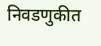निवडणुकीत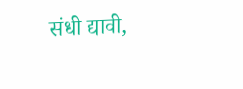संधी द्यावी,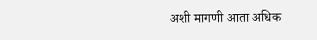अशी मागणी आता अधिक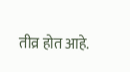तीव्र होत आहे.